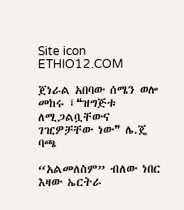Site icon ETHIO12.COM

ጀነራል አበባው ሰሜን ወሎ መከሩ ፤❝ዝግጅቱ ለሚጋልቧቸውና ገዢዎቻቸው ነው❞ ሌ.ጄ ባጫ

“አልመለስም” ብለው ነበር እዛው ኤርትራ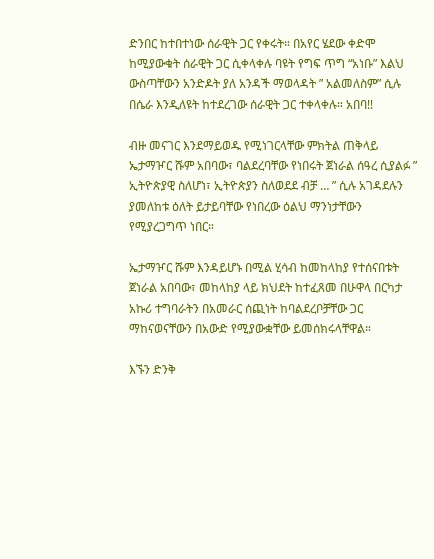ድንበር ከተበተነው ሰራዊት ጋር የቀሩት። በአየር ሄደው ቀድሞ ከሚያውቁት ሰራዊት ጋር ሲቀላቀሉ ባዩት የግፍ ጥግ “አነቡ” እልህ ውስጣቸውን አንድዶት ያለ አንዳች ማወላዳት ” አልመለስም” ሲሉ በሴራ እንዲለዩት ከተደረገው ሰራዊት ጋር ተቀላቀሉ። አበባ!!

ብዙ መናገር እንደማይወዱ የሚነገርላቸው ምክትል ጠቅላይ ኤታማዦር ሹም አበባው፣ ባልደረባቸው የነበሩት ጀነራል ሰዓረ ሲያልፉ ” ኢትዮጵያዊ ስለሆነ፣ ኢትዮጵያን ስለወደደ ብቻ … ” ሲሉ አገዳደሉን ያመለከቱ ዕለት ይታይባቸው የነበረው ዕልህ ማንነታቸውን የሚያረጋግጥ ነበር።

ኤታማዦር ሹም እንዳይሆኑ በሚል ሂሳብ ከመከላከያ የተሰናበቱት ጀነራል አበባው፣ መከላከያ ላይ ክህደት ከተፈጸመ በሁዋላ በርካታ አኩሪ ተግባራትን በአመራር ሰጪነት ከባልደረቦቻቸው ጋር ማከናወናቸውን በአውድ የሚያውቋቸው ይመሰክሩላቸዋል።

እኙን ድንቅ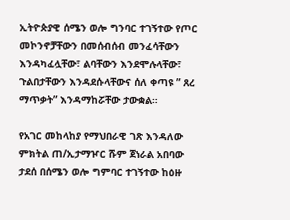ኢትዮጵያዊ ሰሜን ወሎ ግንባር ተገኝተው የጦር መኮንኖቻቸውን በመሰብሰብ መንፈሳቸውን እንዳካፈሏቸው፣ ልባቸውን እንደሞሉላቸው፣ ጉልበታቸውን እንዳደሱላቸውና ሰለ ቀጣዩ ” ጸረ ማጥቃት” እንዳማከሯቸው ታውቋል።

የአገር መከላከያ የማህበራዊ ገጽ እንዳለው ምክትል ጠ/ኢታማዦር ሹም ጀነራል አበባው ታደሰ በሰሜን ወሎ ግምባር ተገኝተው ከዕዙ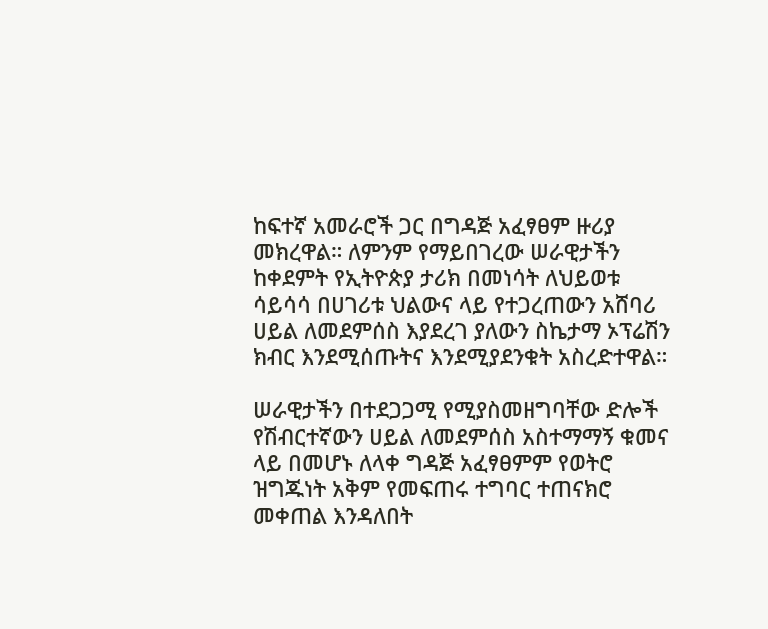ከፍተኛ አመራሮች ጋር በግዳጅ አፈፃፀም ዙሪያ መክረዋል። ለምንም የማይበገረው ሠራዊታችን ከቀደምት የኢትዮጵያ ታሪክ በመነሳት ለህይወቱ ሳይሳሳ በሀገሪቱ ህልውና ላይ የተጋረጠውን አሸባሪ ሀይል ለመደምሰስ እያደረገ ያለውን ስኬታማ ኦፕሬሽን ክብር እንደሚሰጡትና እንደሚያደንቁት አስረድተዋል።

ሠራዊታችን በተደጋጋሚ የሚያስመዘግባቸው ድሎች የሽብርተኛውን ሀይል ለመደምሰስ አስተማማኝ ቁመና ላይ በመሆኑ ለላቀ ግዳጅ አፈፃፀምም የወትሮ ዝግጁነት አቅም የመፍጠሩ ተግባር ተጠናክሮ መቀጠል እንዳለበት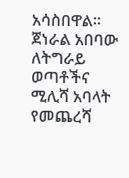አሳስበዋል። ጀነራል አበባው ለትግራይ ወጣቶችና ሚሊሻ አባላት የመጨረሻ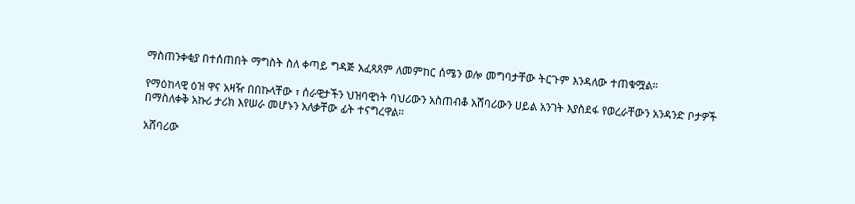ማስጠንቀቂያ በተሰጠበት ማግስት ስለ ቀጣይ ግዳጅ አፈጻጸም ለመምከር ሰሜን ወሎ መግባታቸው ትርጉም እንዳለው ተጠቁሟል።

የማዕከላዊ ዕዝ ዋና አዛዥ በበኩላቸው ፣ ሰራዊታችን ህዝባዊነት ባህሪውን አስጠብቆ አሸባሪውን ሀይል አንገት እያስደፋ የወረራቸውን አንዳንድ ቦታዎች በማስለቀቅ አኩሪ ታሪክ እየሠራ መሆኑን አለቃቸው ፊት ተናግረዋል።

አሸባሪው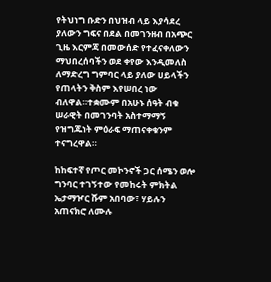የትህነግ ቡድን በህዝብ ላይ እያሳደረ ያለውን ግፍና በደል በመገንዘብ በአጭር ጊዜ እርምጃ በመውሰድ የተፈናቀለውን ማህበረሰባችን ወደ ቀየው እንዲመለስ ለማድረግ ግምባር ላይ ያለው ሀይላችን የጠላትን ቅስም እየሠበረ ነው ብለዋል።ተቋሙም በአሁኑ ሰዓት ብቁ ሠራዊት በመገንባት አስተማማኝ የዝግጁነት ምዕራፍ ማጠናቀቁንም ተናግረዋል።

ከከፍተኛ የጦር መኮንኖች ጋር ሰሜን ወሎ ግንባር ተገኝተው የመከሩት ምክትል ኤታማዦር ሹም አበባው፣ ሃይሉን አጠናክሮ ለሙሉ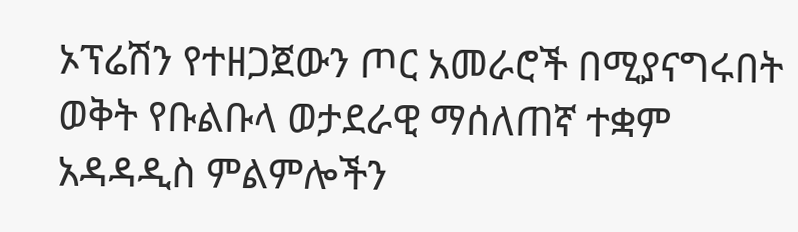ኦፕሬሽን የተዘጋጀውን ጦር አመራሮች በሚያናግሩበት ወቅት የቡልቡላ ወታደራዊ ማሰለጠኛ ተቋም አዳዳዲስ ምልምሎችን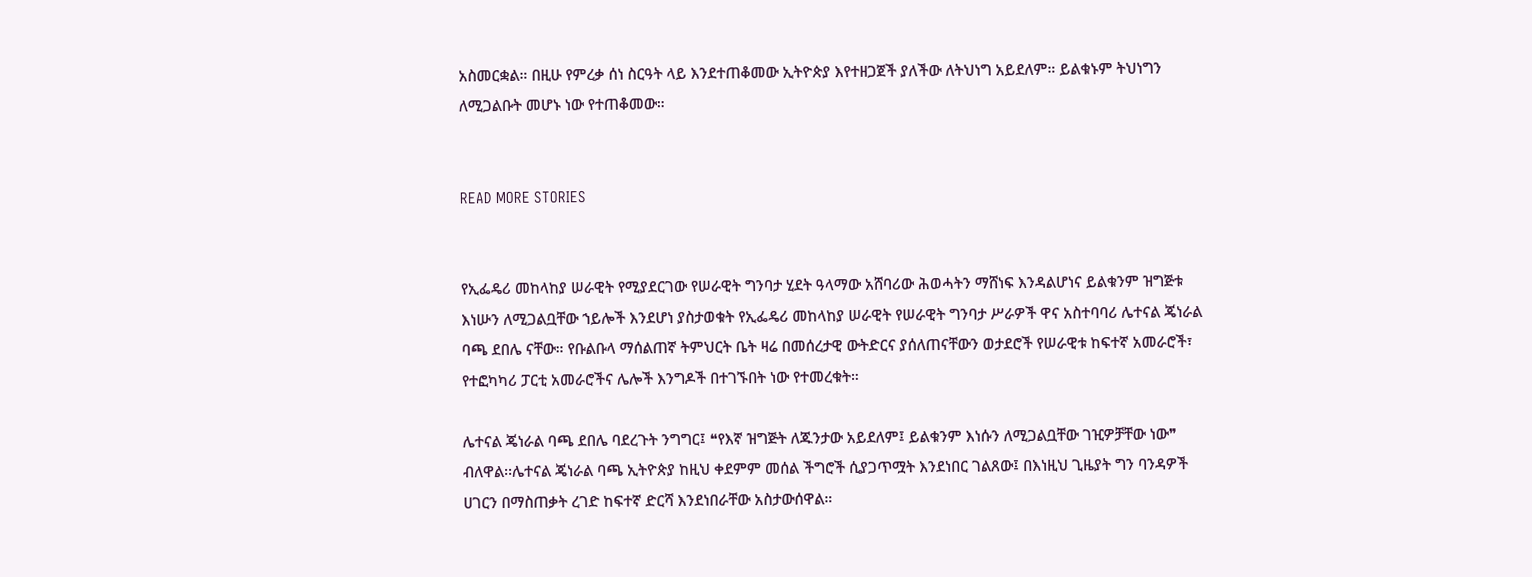አስመርቋል። በዚሁ የምረቃ ሰነ ስርዓት ላይ እንደተጠቆመው ኢትዮጵያ እየተዘጋጀች ያለችው ለትህነግ አይደለም። ይልቁኑም ትህነግን ለሚጋልቡት መሆኑ ነው የተጠቆመው።


READ MORE STORIES


የኢፌዴሪ መከላከያ ሠራዊት የሚያደርገው የሠራዊት ግንባታ ሂደት ዓላማው አሸባሪው ሕወሓትን ማሸነፍ እንዳልሆነና ይልቁንም ዝግጅቱ እነሡን ለሚጋልቧቸው ኀይሎች እንደሆነ ያስታወቁት የኢፌዴሪ መከላከያ ሠራዊት የሠራዊት ግንባታ ሥራዎች ዋና አስተባባሪ ሌተናል ጄነራል ባጫ ደበሌ ናቸው። የቡልቡላ ማሰልጠኛ ትምህርት ቤት ዛሬ በመሰረታዊ ውትድርና ያሰለጠናቸውን ወታደሮች የሠራዊቱ ከፍተኛ አመራሮች፣ የተፎካካሪ ፓርቲ አመራሮችና ሌሎች እንግዶች በተገኙበት ነው የተመረቁት።

ሌተናል ጄነራል ባጫ ደበሌ ባደረጉት ንግግር፤ ❝የእኛ ዝግጅት ለጁንታው አይደለም፤ ይልቁንም እነሱን ለሚጋልቧቸው ገዢዎቻቸው ነው❞ ብለዋል፡፡ሌተናል ጄነራል ባጫ ኢትዮጵያ ከዚህ ቀደምም መሰል ችግሮች ሲያጋጥሟት እንደነበር ገልጸው፤ በእነዚህ ጊዜያት ግን ባንዳዎች ሀገርን በማስጠቃት ረገድ ከፍተኛ ድርሻ እንደነበራቸው አስታውሰዋል።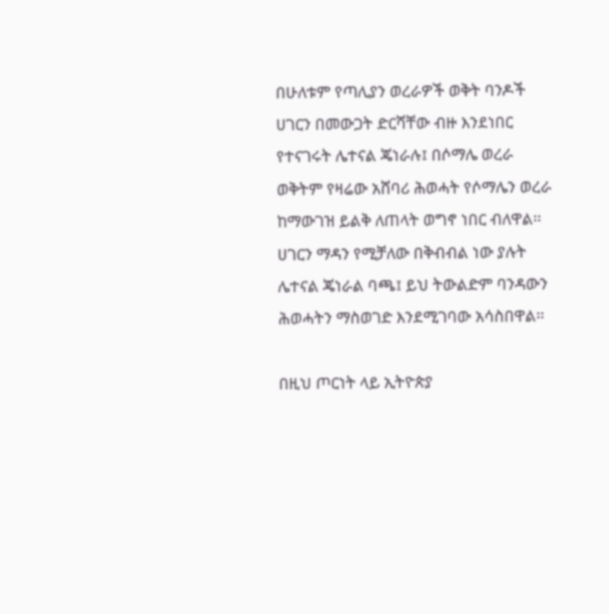በሁለቱም የጣሊያን ወረራዎች ወቅት ባንዶች ሀገርን በመውጋት ድርሻቸው ብዙ እንደነበር የተናገሩት ሌተናል ጄነራሉ፤ በሶማሌ ወረራ ወቅትም የዛሬው አሸባሪ ሕወሓት የሶማሌን ወረራ ከማውገዝ ይልቅ ለጠላት ወግኖ ነበር ብለዋል፡፡ሀገርን ማዳን የሚቻለው በቅብብል ነው ያሉት ሌተናል ጄነራል ባጫ፤ ይህ ትውልድም ባንዳውን ሕወሓትን ማስወገድ እንደሚገባው አሳስበዋል፡፡

በዚህ ጦርነት ላይ ኢትዮጵያ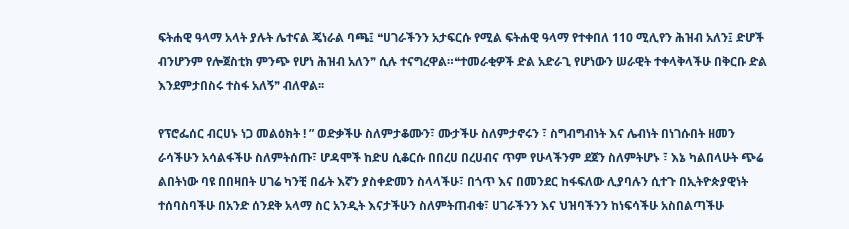ፍትሐዊ ዓላማ አላት ያሉት ሌተናል ጄነራል ባጫ፤ ❝ሀገራችንን አታፍርሱ የሚል ፍትሐዊ ዓላማ የተቀበለ 110 ሚሊየን ሕዝብ አለን፤ ድሆች ብንሆንም የሎጀስቲክ ምንጭ የሆነ ሕዝብ አለን❞ ሲሉ ተናግረዋል።❝ተመራቂዎች ድል አድራጊ የሆነውን ሠራዊት ተቀላቅላችሁ በቅርቡ ድል እንደምታበስሩ ተስፋ አለኝ❞ ብለዋል፡፡

የፕሮፌሰር ብርሀኑ ነጋ መልዕክት ! ” ወድቃችሁ ስለምታቆሙን፣ ሙታችሁ ስለምታኖሩን ፣ ስግብግብነት እና ሌብነት በነገሱበት ዘመን ራሳችሁን አሳልፋችሁ ስለምትሰጡ፣ ሆዳሞች ከድሀ ሲቆርሱ በበረሀ በረሀብና ጥም የሁላችንም ደጀን ስለምትሆኑ ፣ እኔ ካልበላሁት ጭሬ ልበትነው ባዩ በበዛበት ሀገሬ ካንቺ በፊት እኛን ያስቀድመን ስላላችሁ፣ በጎጥ እና በመንደር ከፋፍለው ሊያባሉን ሲተጉ በኢትዮጵያዊነት ተሰባስባችሁ በአንድ ሰንደቅ አላማ ስር አንዲት እናታችሁን ስለምትጠብቁ፣ ሀገራችንን እና ህዝባችንን ከነፍሳችሁ አስበልጣችሁ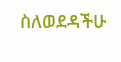ስለወደዳችሁ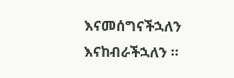እናመሰግናችኋለን እናከብራችኋለን ።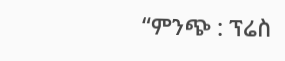“ምንጭ : ፕሬስ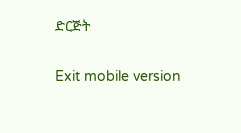ድርጅት

Exit mobile version